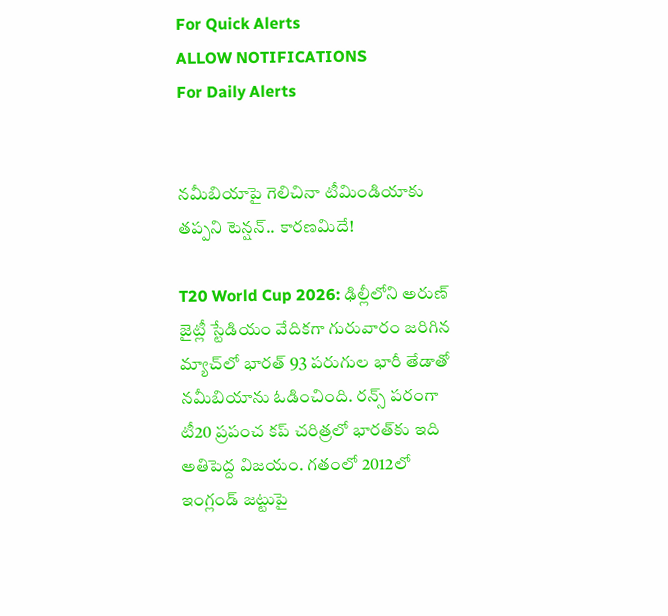For Quick Alerts
ALLOW NOTIFICATIONS
For Daily Alerts


నమీబియాపై గెలిచినా టీమిండియాకు తప్పని టెన్షన్.. కారణమిదే!

T20 World Cup 2026: ఢిల్లీలోని అరుణ్ జైట్లీ స్టేడియం వేదికగా గురువారం జరిగిన మ్యాచ్‌లో భారత్ 93 పరుగుల భారీ తేడాతో నమీబియాను ఓడించింది. రన్స్ పరంగా టీ20 ప్రపంచ కప్ చరిత్రలో భారత్‌కు ఇది అతిపెద్ద విజయం. గతంలో 2012లో ఇంగ్లండ్ జట్టుపై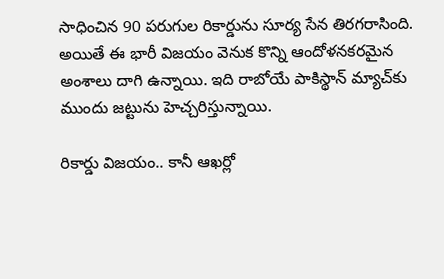సాధించిన 90 పరుగుల రికార్డును సూర్య సేన తిరగరాసింది. అయితే ఈ భారీ విజయం వెనుక కొన్ని ఆందోళనకరమైన అంశాలు దాగి ఉన్నాయి. ఇది రాబోయే పాకిస్థాన్ మ్యాచ్‌కు ముందు జట్టును హెచ్చరిస్తున్నాయి.

రికార్డు విజయం.. కానీ ఆఖర్లో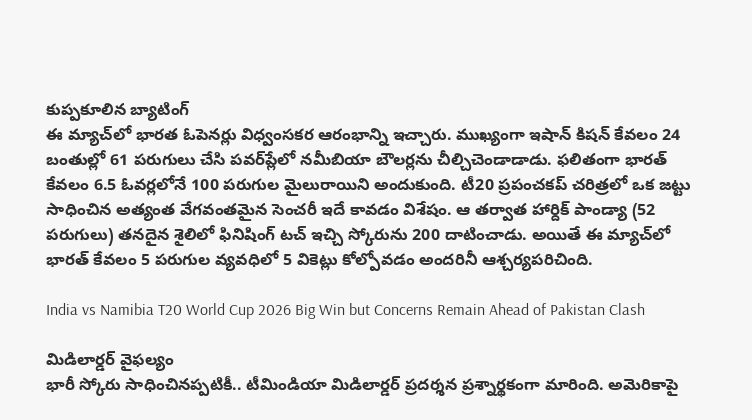కుప్పకూలిన బ్యాటింగ్
ఈ మ్యాచ్‌లో భారత ఓపెనర్లు విధ్వంసకర ఆరంభాన్ని ఇచ్చారు. ముఖ్యంగా ఇషాన్ కిషన్ కేవలం 24 బంతుల్లో 61 పరుగులు చేసి పవర్‌ప్లేలో నమీబియా బౌలర్లను చీల్చిచెండాడాడు. ఫలితంగా భారత్ కేవలం 6.5 ఓవర్లలోనే 100 పరుగుల మైలురాయిని అందుకుంది. టీ20 ప్రపంచకప్ చరిత్రలో ఒక జట్టు సాధించిన అత్యంత వేగవంతమైన సెంచరీ ఇదే కావడం విశేషం. ఆ తర్వాత హార్దిక్ పాండ్యా (52 పరుగులు) తనదైన శైలిలో ఫినిషింగ్ టచ్ ఇచ్చి స్కోరును 200 దాటించాడు. అయితే ఈ మ్యాచ్‌లో భారత్ కేవలం 5 పరుగుల వ్యవధిలో 5 వికెట్లు కోల్పోవడం అందరినీ ఆశ్చర్యపరిచింది.

India vs Namibia T20 World Cup 2026 Big Win but Concerns Remain Ahead of Pakistan Clash

మిడిలార్డర్ వైఫల్యం
భారీ స్కోరు సాధించినప్పటికీ.. టీమిండియా మిడిలార్డర్ ప్రదర్శన ప్రశ్నార్థకంగా మారింది. అమెరికాపై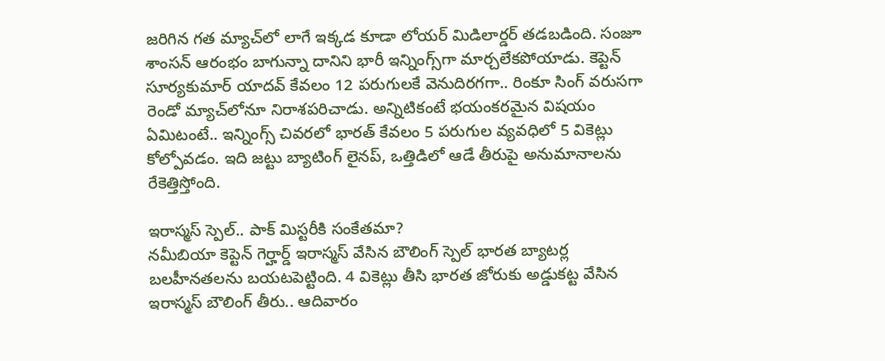జరిగిన గత మ్యాచ్‌లో లాగే ఇక్కడ కూడా లోయర్ మిడిలార్డర్ తడబడింది. సంజూ శాంసన్ ఆరంభం బాగున్నా దానిని భారీ ఇన్నింగ్స్‌గా మార్చలేకపోయాడు. కెప్టెన్ సూర్యకుమార్ యాదవ్ కేవలం 12 పరుగులకే వెనుదిరగగా.. రింకూ సింగ్ వరుసగా రెండో మ్యాచ్‌లోనూ నిరాశపరిచాడు. అన్నిటికంటే భయంకరమైన విషయం ఏమిటంటే.. ఇన్నింగ్స్ చివరలో భారత్ కేవలం 5 పరుగుల వ్యవధిలో 5 వికెట్లు కోల్పోవడం. ఇది జట్టు బ్యాటింగ్ లైనప్, ఒత్తిడిలో ఆడే తీరుపై అనుమానాలను రేకెత్తిస్తోంది.

ఇరాస్మస్ స్పెల్.. పాక్ మిస్టరీకి సంకేతమా?
నమీబియా కెప్టెన్ గెర్హార్డ్ ఇరాస్మస్ వేసిన బౌలింగ్ స్పెల్ భారత బ్యాటర్ల బలహీనతలను బయటపెట్టింది. 4 వికెట్లు తీసి భారత జోరుకు అడ్డుకట్ట వేసిన ఇరాస్మస్ బౌలింగ్ తీరు.. ఆదివారం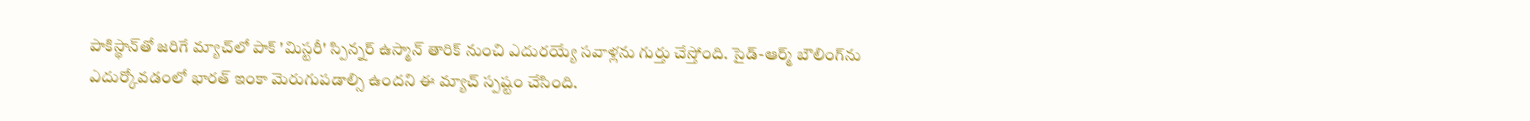పాకిస్థాన్‌తో జరిగే మ్యాచ్‌లో పాక్ 'మిస్టరీ' స్పిన్నర్ ఉస్మాన్ తారిక్ నుంచి ఎదురయ్యే సవాళ్లను గుర్తు చేస్తోంది. సైడ్-ఆర్మ్ బౌలింగ్‌ను ఎదుర్కోవడంలో భారత్ ఇంకా మెరుగుపడాల్సి ఉందని ఈ మ్యాచ్ స్పష్టం చేసింది.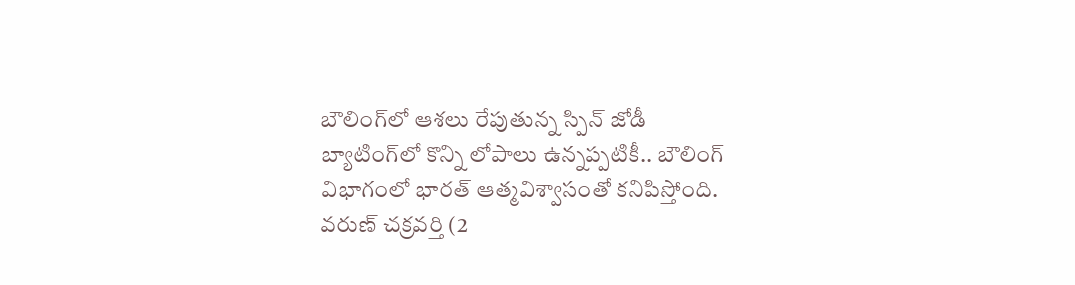బౌలింగ్‌లో ఆశలు రేపుతున్న స్పిన్ జోడీ
బ్యాటింగ్‌లో కొన్ని లోపాలు ఉన్నప్పటికీ.. బౌలింగ్ విభాగంలో భారత్ ఆత్మవిశ్వాసంతో కనిపిస్తోంది. వరుణ్ చక్రవర్తి (2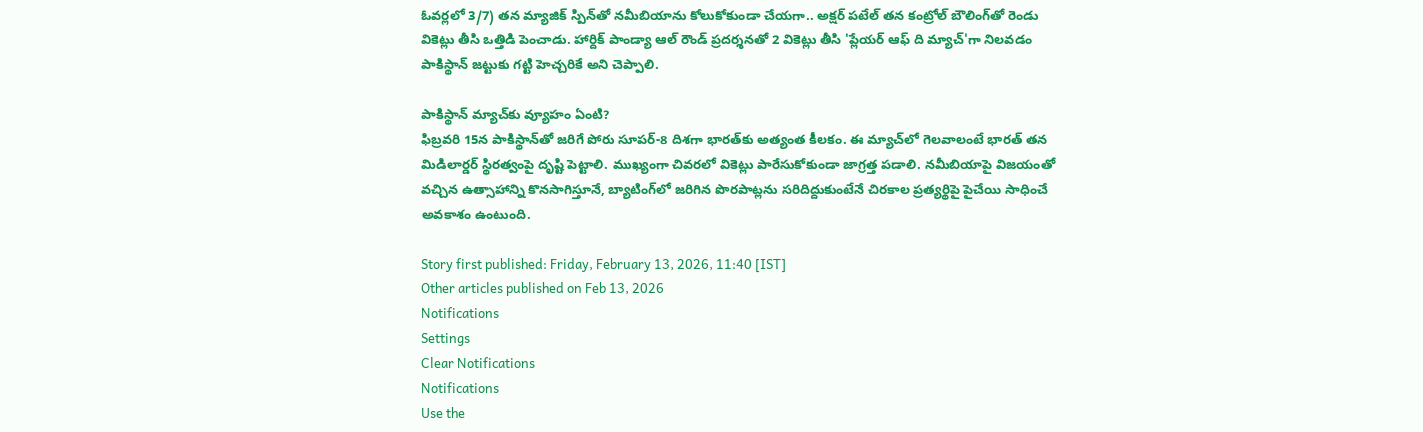ఓవర్లలో 3/7) తన మ్యాజిక్ స్పిన్‌తో నమీబియాను కోలుకోకుండా చేయగా.. అక్షర్ పటేల్ తన కంట్రోల్ బౌలింగ్‌తో రెండు వికెట్లు తీసి ఒత్తిడి పెంచాడు. హార్దిక్ పాండ్యా ఆల్ రౌండ్ ప్రదర్శనతో 2 వికెట్లు తీసి 'ప్లేయర్ ఆఫ్ ది మ్యాచ్'గా నిలవడం పాకిస్థాన్ జట్టుకు గట్టి హెచ్చరికే అని చెప్పాలి.

పాకిస్థాన్ మ్యాచ్‌కు వ్యూహం ఏంటి?
ఫిబ్రవరి 15న పాకిస్థాన్‌తో జరిగే పోరు సూపర్-8 దిశగా భారత్‌కు అత్యంత కీలకం. ఈ మ్యాచ్‌లో గెలవాలంటే భారత్ తన మిడిలార్డర్ స్థిరత్వంపై దృష్టి పెట్టాలి. ముఖ్యంగా చివరలో వికెట్లు పారేసుకోకుండా జాగ్రత్త పడాలి. నమీబియాపై విజయంతో వచ్చిన ఉత్సాహాన్ని కొనసాగిస్తూనే, బ్యాటింగ్‌లో జరిగిన పొరపాట్లను సరిదిద్దుకుంటేనే చిరకాల ప్రత్యర్థిపై పైచేయి సాధించే అవకాశం ఉంటుంది.

Story first published: Friday, February 13, 2026, 11:40 [IST]
Other articles published on Feb 13, 2026
Notifications
Settings
Clear Notifications
Notifications
Use the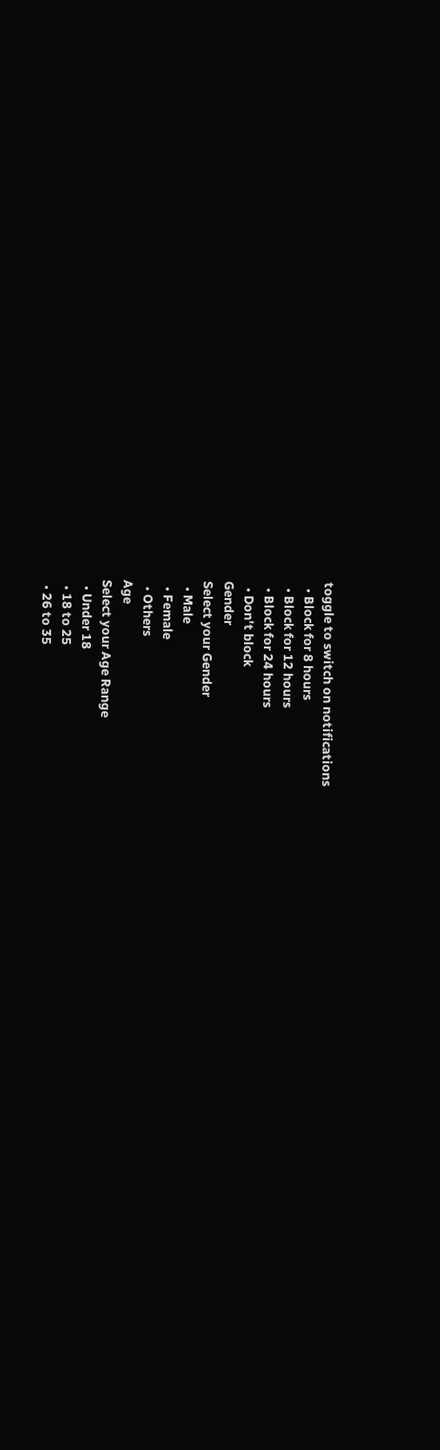toggle to switch on notifications
  • Block for 8 hours
  • Block for 12 hours
  • Block for 24 hours
  • Don't block
Gender
Select your Gender
  • Male
  • Female
  • Others
Age
Select your Age Range
  • Under 18
  • 18 to 25
  • 26 to 35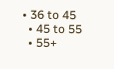• 36 to 45
  • 45 to 55
  • 55+